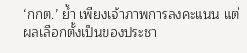‘กกต.’ ย้ำ เพียงเจ้าภาพการลงคะแนน แต่ผลเลือกตั้งเป็นของประชา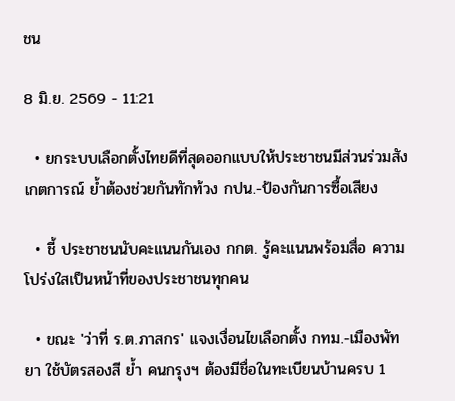ชน

8 มิ.ย. 2569 - 11:21

  • ยกระบบเลือกตั้งไทยดีที่สุดออกแบบให้ประชาชนมีส่วนร่วมสังเกตการณ์ ย้ำต้องช่วยกันทักท้วง กปน.-ป้องกันการซื้อเสียง

  • ชี้ ประชาชนนับคะแนนกันเอง กกต. รู้คะแนนพร้อมสื่อ ความโปร่งใสเป็นหน้าที่ของประชาชนทุกคน

  • ขณะ 'ว่าที่ ร.ต.ภาสกร' แจงเงื่อนไขเลือกตั้ง กทม.-เมืองพัทยา ใช้บัตรสองสี ย้ำ คนกรุงฯ ต้องมีชื่อในทะเบียนบ้านครบ 1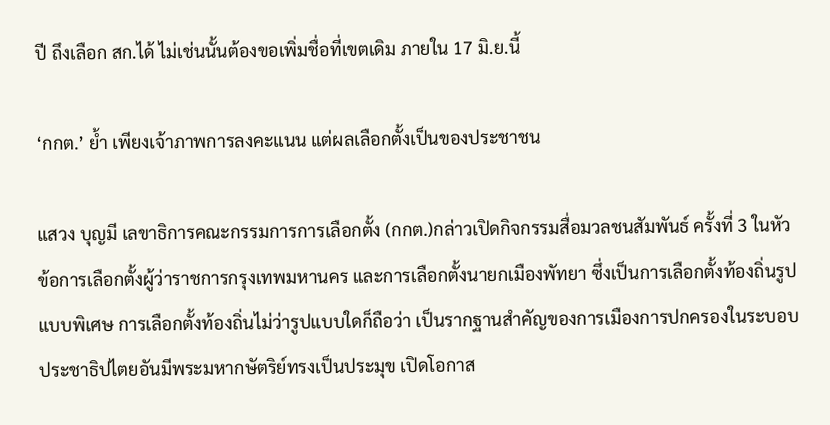ปี ถึงเลือก สก.ได้ ไม่เช่นนั้นต้องขอเพิ่มชื่อที่เขตเดิม ภายใน 17 มิ.ย.นี้

‘กกต.’ ย้ำ เพียงเจ้าภาพการลงคะแนน แต่ผลเลือกตั้งเป็นของประชาชน

แสวง บุญมี เลขาธิการคณะกรรมการการเลือกตั้ง (กกต.)กล่าวเปิดกิจกรรมสื่อมวลชนสัมพันธ์ ครั้งที่ 3 ในหัวข้อการเลือกตั้งผู้ว่าราชการกรุงเทพมหานคร และการเลือกตั้งนายกเมืองพัทยา ซึ่งเป็นการเลือกตั้งท้องถิ่นรูปแบบพิเศษ การเลือกตั้งท้องถิ่นไม่ว่ารูปแบบใดก็ถือว่า เป็นรากฐานสำคัญของการเมืองการปกครองในระบอบประชาธิปไตยอันมีพระมหากษัตริย์ทรงเป็นประมุข เปิดโอกาส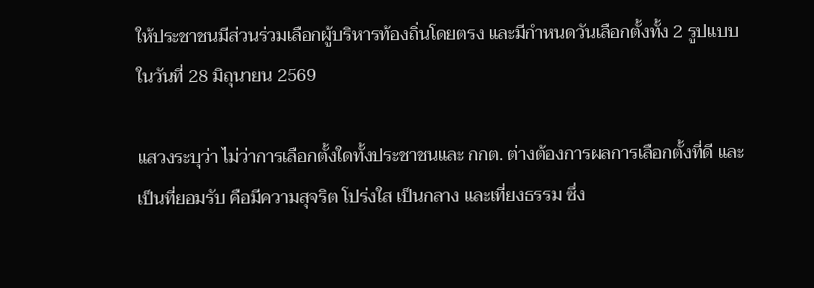ให้ประชาชนมีส่วนร่วมเลือกผู้บริหารท้องถิ่นโดยตรง และมีกำหนดวันเลือกตั้งทั้ง 2 รูปแบบในวันที่ 28 มิถุนายน 2569

แสวงระบุว่า ไม่ว่าการเลือกตั้งใดทั้งประชาชนและ กกต. ต่างต้องการผลการเลือกตั้งที่ดี และเป็นที่ยอมรับ คือมีความสุจริต โปร่งใส เป็นกลาง และเที่ยงธรรม ซึ่ง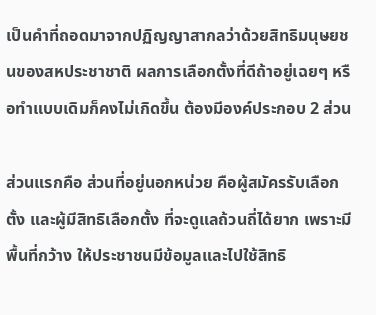เป็นคำที่ถอดมาจากปฏิญญาสากลว่าด้วยสิทธิมนุษยชนของสหประชาชาติ ผลการเลือกตั้งที่ดีถ้าอยู่เฉยๆ หรือทำแบบเดิมก็คงไม่เกิดขึ้น ต้องมีองค์ประกอบ 2 ส่วน

ส่วนแรกคือ ส่วนที่อยู่นอกหน่วย คือผู้สมัครรับเลือกตั้ง และผู้มีสิทธิเลือกตั้ง ที่จะดูแลถ้วนถี่ได้ยาก เพราะมีพื้นที่กว้าง ให้ประชาชนมีข้อมูลและไปใช้สิทธิ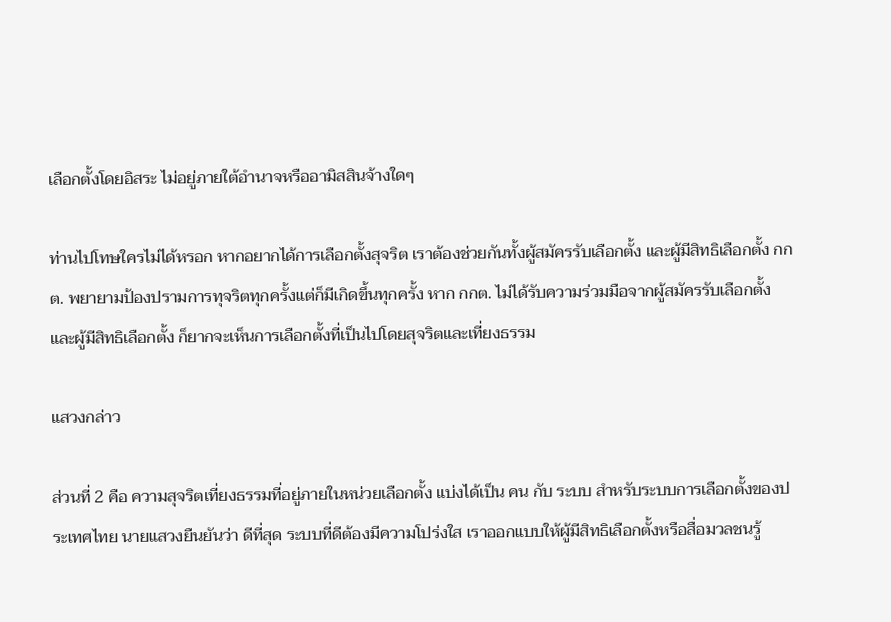เลือกตั้งโดยอิสระ ไม่อยู่ภายใต้อำนาจหรืออามิสสินจ้างใดๆ

ท่านไปโทษใครไม่ได้หรอก หากอยากได้การเลือกตั้งสุจริต เราต้องช่วยกันทั้งผู้สมัครรับเลือกตั้ง และผู้มีสิทธิเลือกตั้ง กกต. พยายามป้องปรามการทุจริตทุกครั้งแต่ก็มีเกิดขึ้นทุกครั้ง หาก กกต. ไม่ได้รับความร่วมมือจากผู้สมัครรับเลือกตั้ง และผู้มีสิทธิเลือกตั้ง ก็ยากจะเห็นการเลือกตั้งที่เป็นไปโดยสุจริตและเที่ยงธรรม

แสวงกล่าว

ส่วนที่ 2 คือ ความสุจริตเที่ยงธรรมที่อยู่ภายในหน่วยเลือกตั้ง แบ่งได้เป็น คน กับ ระบบ สำหรับระบบการเลือกตั้งของประเทศไทย นายแสวงยืนยันว่า ดีที่สุด ระบบที่ดีต้องมีความโปร่งใส เราออกแบบให้ผู้มีสิทธิเลือกตั้งหรือสื่อมวลชนรู้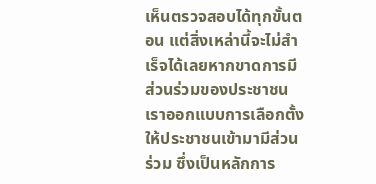เห็นตรวจสอบได้ทุกขั้นตอน แต่สิ่งเหล่านี้จะไม่สำเร็จได้เลยหากขาดการมีส่วนร่วมของประชาชน เราออกแบบการเลือกตั้งให้ประชาชนเข้ามามีส่วนร่วม ซึ่งเป็นหลักการ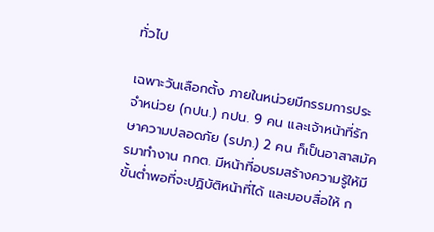ทั่วไป

เฉพาะวันเลือกตั้ง ภายในหน่วยมีกรรมการประจำหน่วย (กปน.) กปน. 9 คน และเจ้าหน้าที่รักษาความปลอดภัย (รปภ.) 2 คน ก็เป็นอาสาสมัครมาทำงาน กกต. มีหน้าที่อบรมสร้างความรู้ให้มีขั้นต่ำพอที่จะปฏิบัติหน้าที่ได้ และมอบสื่อให้ ก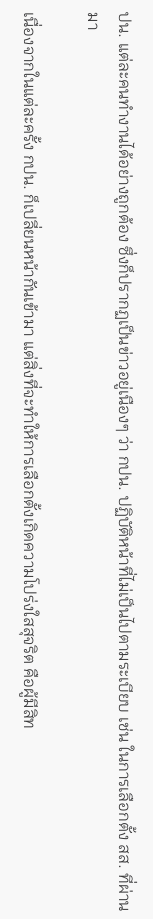ปน. แต่ละคนทำงานได้อย่างถูกต้อง ซึ่งก็ปรากฏเป็นข่าวอยู่เนืองๆ ว่า กปน. ปฏิบัติหน้าที่ไม่เป็นไปตามระเบียบ เช่น ในการเลือกตั้ง สส. ที่ผ่านมา

เนื่องจากในแต่ละครั้ง กปน. ก็เปลี่ยนหน้ากันเข้ามา แต่สิ่งที่จะทำให้การเลือกตั้งเกิดความโปร่งใสสุจริต คือผู้มีสิท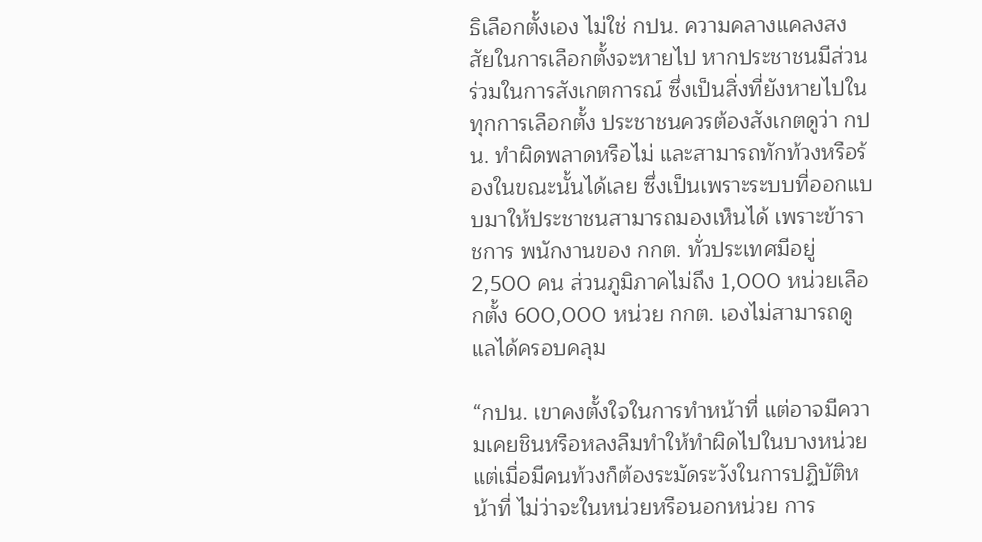ธิเลือกตั้งเอง ไม่ใช่ กปน. ความคลางแคลงสงสัยในการเลือกตั้งจะหายไป หากประชาชนมีส่วนร่วมในการสังเกตการณ์ ซึ่งเป็นสิ่งที่ยังหายไปในทุกการเลือกตั้ง ประชาชนควรต้องสังเกตดูว่า กปน. ทำผิดพลาดหรือไม่ และสามารถทักท้วงหรือร้องในขณะนั้นได้เลย ซึ่งเป็นเพราะระบบที่ออกแบบมาให้ประชาชนสามารถมองเห็นได้ เพราะข้าราชการ พนักงานของ กกต. ทั่วประเทศมีอยู่ 2,500 คน ส่วนภูมิภาคไม่ถึง 1,000 หน่วยเลือกตั้ง 600,000 หน่วย กกต. เองไม่สามารถดูแลได้ครอบคลุม

“กปน. เขาคงตั้งใจในการทำหน้าที่ แต่อาจมีความเคยชินหรือหลงลืมทำให้ทำผิดไปในบางหน่วย แต่เมื่อมีคนท้วงก็ต้องระมัดระวังในการปฏิบัติหน้าที่ ไม่ว่าจะในหน่วยหรือนอกหน่วย การ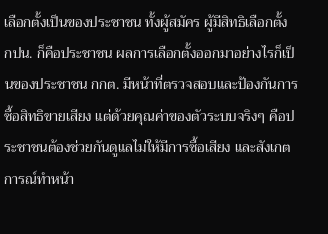เลือกตั้งเป็นของประชาชน ทั้งผู้สมัคร ผู้มีสิทธิเลือกตั้ง กปน. ก็คือประชาชน ผลการเลือกตั้งออกมาอย่างไรก็เป็นของประชาชน กกต. มีหน้าที่ตรวจสอบและป้องกันการซื้อสิทธิขายเสียง แต่ด้วยคุณค่าของตัวระบบจริงๆ คือประชาชนต้องช่วยกันดูแลไม่ให้มีการซื้อเสียง และสังเกตการณ์ทำหน้า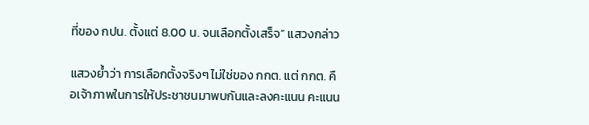ที่ของ กปน. ตั้งแต่ 8.00 น. จนเลือกตั้งเสร็จ” แสวงกล่าว

แสวงย้ำว่า การเลือกตั้งจริงๆ ไม่ใช่ของ กกต. แต่ กกต. คือเจ้าภาพในการให้ประชาชนมาพบกันและลงคะแนน คะแนน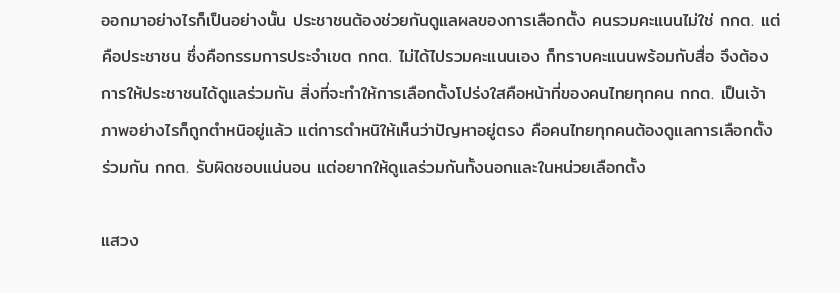ออกมาอย่างไรก็เป็นอย่างนั้น ประชาชนต้องช่วยกันดูแลผลของการเลือกตั้ง คนรวมคะแนนไม่ใช่ กกต. แต่คือประชาชน ซึ่งคือกรรมการประจำเขต กกต. ไม่ได้ไปรวมคะแนนเอง ก็ทราบคะแนนพร้อมกับสื่อ จึงต้องการให้ประชาชนได้ดูแลร่วมกัน สิ่งที่จะทำให้การเลือกตั้งโปร่งใสคือหน้าที่ของคนไทยทุกคน กกต. เป็นเจ้าภาพอย่างไรก็ถูกตำหนิอยู่แล้ว แต่การตำหนิให้เห็นว่าปัญหาอยู่ตรง คือคนไทยทุกคนต้องดูแลการเลือกตั้งร่วมกัน กกต. รับผิดชอบแน่นอน แต่อยากให้ดูแลร่วมกันทั้งนอกและในหน่วยเลือกตั้ง

แสวง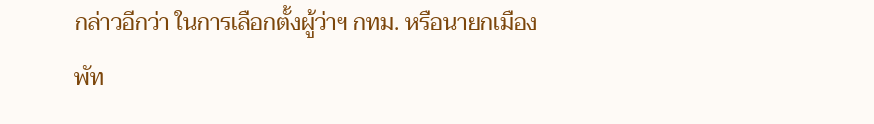กล่าวอีกว่า ในการเลือกตั้งผู้ว่าฯ กทม. หรือนายกเมืองพัท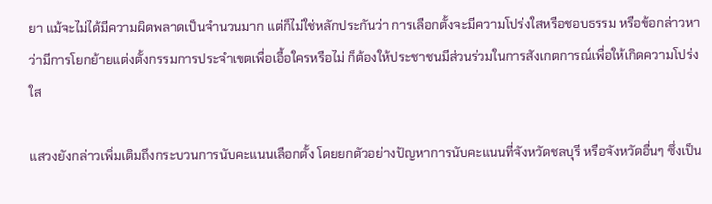ยา แม้จะไม่ได้มีความผิดพลาดเป็นจำนวนมาก แต่ก็ไม่ใช่หลักประกันว่า การเลือกตั้งจะมีความโปร่งใสหรือชอบธรรม หรือข้อกล่าวหาว่ามีการโยกย้ายแต่งตั้งกรรมการประจำเขตเพื่อเอื้อใครหรือไม่ ก็ต้องให้ประชาชนมีส่วนร่วมในการสังเกตการณ์เพื่อให้เกิดความโปร่งใส

แสวงยังกล่าวเพิ่มเติมถึงกระบวนการนับคะแนนเลือกตั้ง โดยยกตัวอย่างปัญหาการนับคะแนนที่จังหวัดชลบุรี หรือจังหวัดอื่นๆ ซึ่งเป็น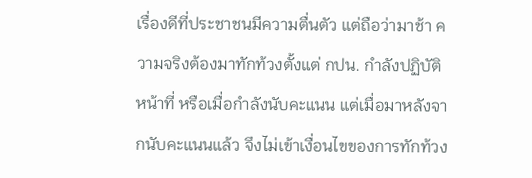เรื่องดีที่ประชาชนมีความตื่นตัว แต่ถือว่ามาช้า ความจริงต้องมาทักท้วงตั้งแต่ กปน. กำลังปฏิบัติหน้าที่ หรือเมื่อกำลังนับคะแนน แต่เมื่อมาหลังจากนับคะแนนแล้ว จึงไม่เข้าเงื่อนไขของการทักท้วง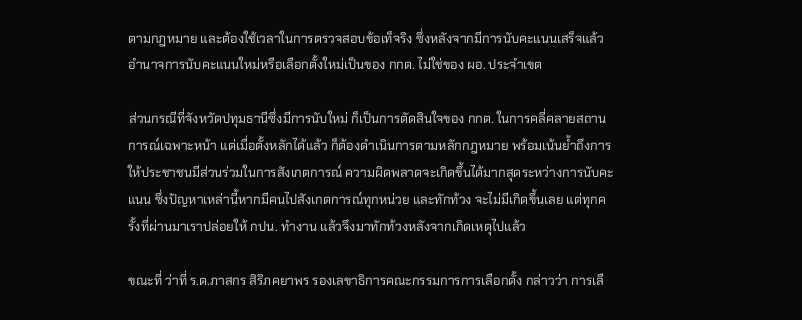ตามกฎหมาย และต้องใช้เวลาในการตรวจสอบข้อเท็จริง ซึ่งหลังจากมีการนับคะแนนเสร็จแล้ว อำนาจการนับคะแนนใหม่หรือเลือกตั้งใหม่เป็นของ กกต. ไม่ใช่ของ ผอ. ประจำเขต

ส่วนกรณีที่จังหวัดปทุมธานีซึ่งมีการนับใหม่ ก็เป็นการตัดสินใจของ กกต. ในการคลี่คลายสถานการณ์เฉพาะหน้า แต่เมื่อตั้งหลักได้แล้ว ก็ต้องดำเนินการตามหลักกฎหมาย พร้อมเน้นย้ำถึงการให้ประชาชนมีส่วนร่วมในการสังเกตการณ์ ความผิดพลาดจะเกิดขึ้นได้มากสุดระหว่างการนับคะแนน ซึ่งปัญหาเหล่านี้หากมีคนไปสังเกตการณ์ทุกหน่วย และทักท้วง จะไม่มีเกิดขึ้นเลย แต่ทุกครั้งที่ผ่านมาเราปล่อยให้ กปน. ทำงาน แล้วจึงมาทักท้วงหลังจากเกิดเหตุไปแล้ว

ขณะที่ ว่าที่ ร.ต.ภาสกร สิริภคยาพร รองเลขาธิการคณะกรรมการการเลือกตั้ง กล่าวว่า การเลื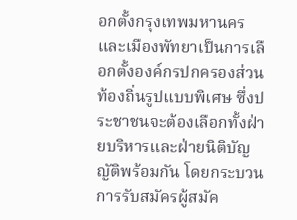อกตั้งกรุงเทพมหานครและเมืองพัทยาเป็นการเลือกตั้งองค์กรปกครองส่วนท้องถิ่นรูปแบบพิเศษ ซึ่งประชาชนจะต้องเลือกทั้งฝ่ายบริหารและฝ่ายนิติบัญญัติพร้อมกัน โดยกระบวนการรับสมัครผู้สมัค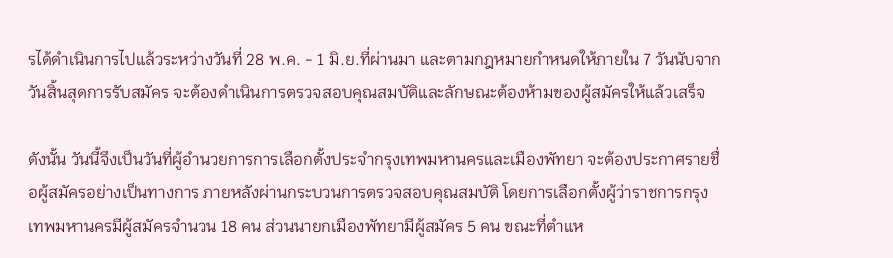รได้ดำเนินการไปแล้วระหว่างวันที่ 28 พ.ค. - 1 มิ.ย.ที่ผ่านมา และตามกฎหมายกำหนดให้ภายใน 7 วันนับจากวันสิ้นสุดการรับสมัคร จะต้องดำเนินการตรวจสอบคุณสมบัติและลักษณะต้องห้ามของผู้สมัครให้แล้วเสร็จ

ดังนั้น วันนี้จึงเป็นวันที่ผู้อำนวยการการเลือกตั้งประจำกรุงเทพมหานครและเมืองพัทยา จะต้องประกาศรายชื่อผู้สมัครอย่างเป็นทางการ ภายหลังผ่านกระบวนการตรวจสอบคุณสมบัติ โดยการเลือกตั้งผู้ว่าราชการกรุงเทพมหานครมีผู้สมัครจำนวน 18 คน ส่วนนายกเมืองพัทยามีผู้สมัคร 5 คน ขณะที่ตำแห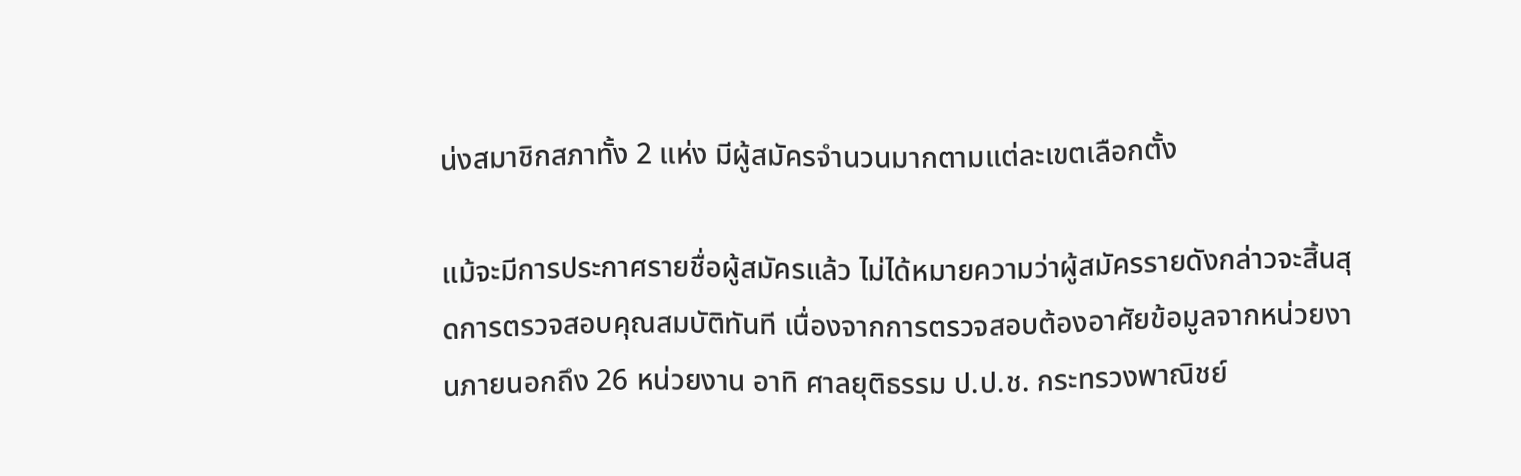น่งสมาชิกสภาทั้ง 2 แห่ง มีผู้สมัครจำนวนมากตามแต่ละเขตเลือกตั้ง

แม้จะมีการประกาศรายชื่อผู้สมัครแล้ว ไม่ได้หมายความว่าผู้สมัครรายดังกล่าวจะสิ้นสุดการตรวจสอบคุณสมบัติทันที เนื่องจากการตรวจสอบต้องอาศัยข้อมูลจากหน่วยงานภายนอกถึง 26 หน่วยงาน อาทิ ศาลยุติธรรม ป.ป.ช. กระทรวงพาณิชย์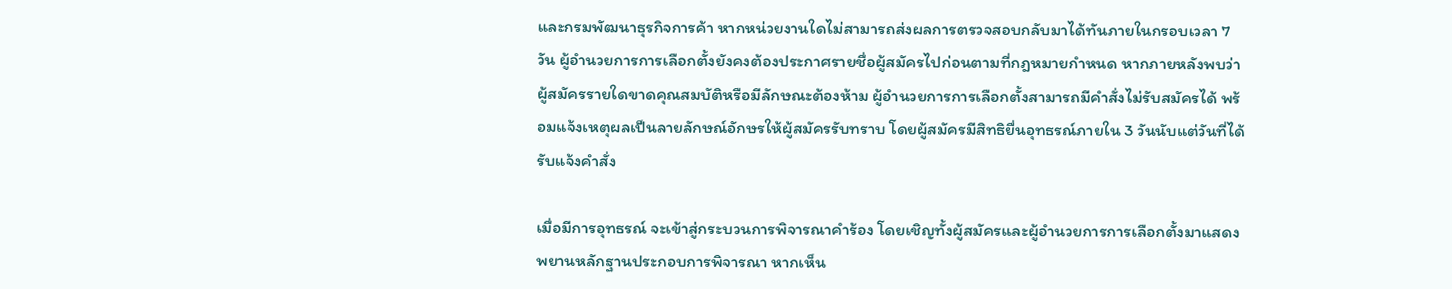และกรมพัฒนาธุรกิจการค้า หากหน่วยงานใดไม่สามารถส่งผลการตรวจสอบกลับมาได้ทันภายในกรอบเวลา 7 วัน ผู้อำนวยการการเลือกตั้งยังคงต้องประกาศรายชื่อผู้สมัครไปก่อนตามที่กฎหมายกำหนด หากภายหลังพบว่าผู้สมัครรายใดขาดคุณสมบัติหรือมีลักษณะต้องห้าม ผู้อำนวยการการเลือกตั้งสามารถมีคำสั่งไม่รับสมัครได้ พร้อมแจ้งเหตุผลเป็นลายลักษณ์อักษรให้ผู้สมัครรับทราบ โดยผู้สมัครมีสิทธิยื่นอุทธรณ์ภายใน 3 วันนับแต่วันที่ได้รับแจ้งคำสั่ง

เมื่อมีการอุทธรณ์ จะเข้าสู่กระบวนการพิจารณาคำร้อง โดยเชิญทั้งผู้สมัครและผู้อำนวยการการเลือกตั้งมาแสดงพยานหลักฐานประกอบการพิจารณา หากเห็น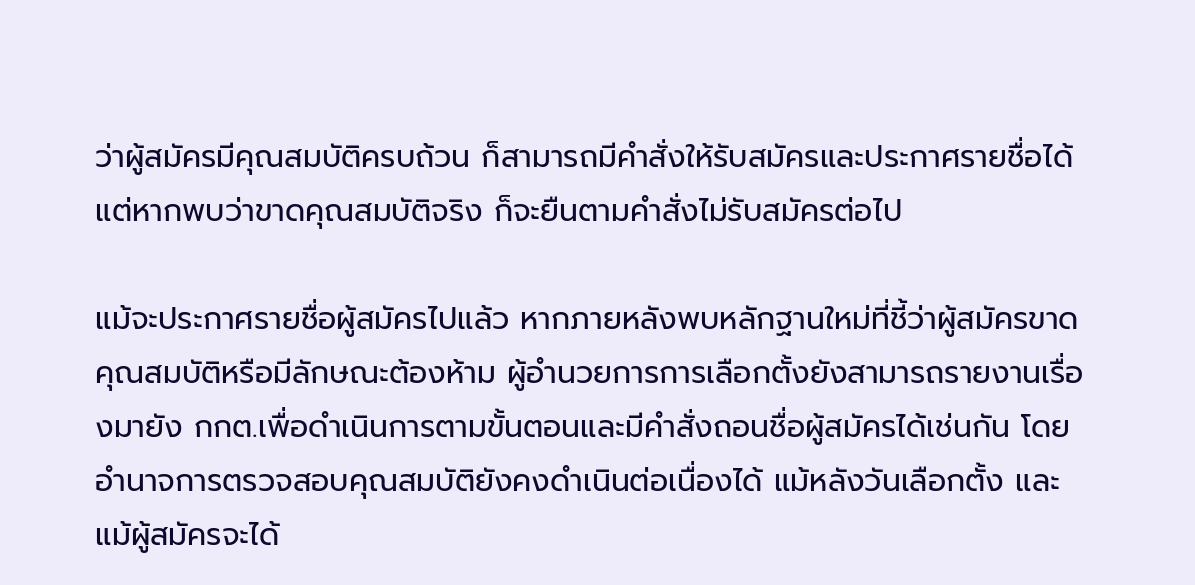ว่าผู้สมัครมีคุณสมบัติครบถ้วน ก็สามารถมีคำสั่งให้รับสมัครและประกาศรายชื่อได้ แต่หากพบว่าขาดคุณสมบัติจริง ก็จะยืนตามคำสั่งไม่รับสมัครต่อไป

แม้จะประกาศรายชื่อผู้สมัครไปแล้ว หากภายหลังพบหลักฐานใหม่ที่ชี้ว่าผู้สมัครขาดคุณสมบัติหรือมีลักษณะต้องห้าม ผู้อำนวยการการเลือกตั้งยังสามารถรายงานเรื่องมายัง กกต.เพื่อดำเนินการตามขั้นตอนและมีคำสั่งถอนชื่อผู้สมัครได้เช่นกัน โดยอำนาจการตรวจสอบคุณสมบัติยังคงดำเนินต่อเนื่องได้ แม้หลังวันเลือกตั้ง และแม้ผู้สมัครจะได้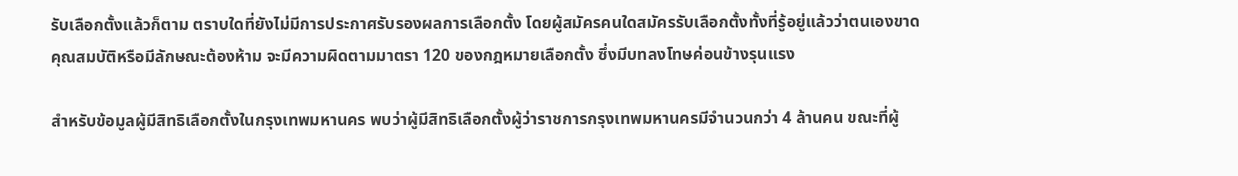รับเลือกตั้งแล้วก็ตาม ตราบใดที่ยังไม่มีการประกาศรับรองผลการเลือกตั้ง โดยผู้สมัครคนใดสมัครรับเลือกตั้งทั้งที่รู้อยู่แล้วว่าตนเองขาดคุณสมบัติหรือมีลักษณะต้องห้าม จะมีความผิดตามมาตรา 120 ของกฎหมายเลือกตั้ง ซึ่งมีบทลงโทษค่อนข้างรุนแรง

สำหรับข้อมูลผู้มีสิทธิเลือกตั้งในกรุงเทพมหานคร พบว่าผู้มีสิทธิเลือกตั้งผู้ว่าราชการกรุงเทพมหานครมีจำนวนกว่า 4 ล้านคน ขณะที่ผู้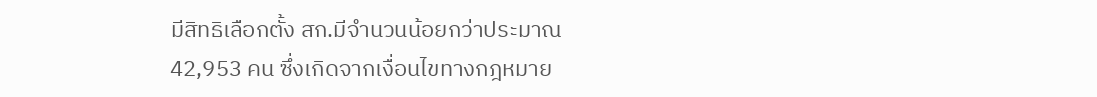มีสิทธิเลือกตั้ง สก.มีจำนวนน้อยกว่าประมาณ 42,953 คน ซึ่งเกิดจากเงื่อนไขทางกฎหมาย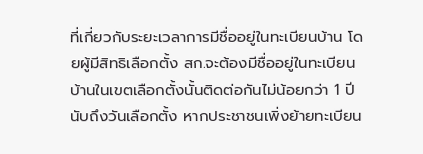ที่เกี่ยวกับระยะเวลาการมีชื่ออยู่ในทะเบียนบ้าน โดยผู้มีสิทธิเลือกตั้ง สก.จะต้องมีชื่ออยู่ในทะเบียนบ้านในเขตเลือกตั้งนั้นติดต่อกันไม่น้อยกว่า 1 ปีนับถึงวันเลือกตั้ง หากประชาชนเพิ่งย้ายทะเบียน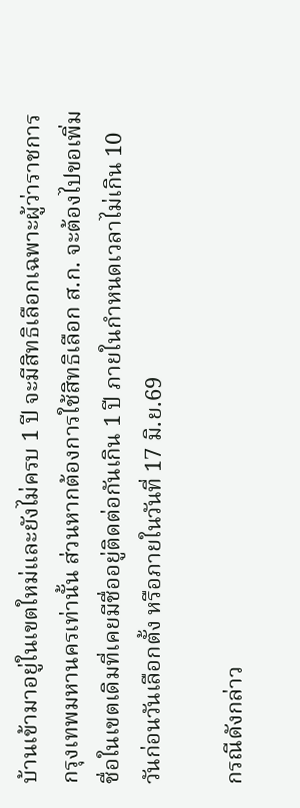บ้านเข้ามาอยู่ในเขตใหม่และยังไม่ครบ 1 ปี จะมีสิทธิเลือกเฉพาะผู้ว่าราชการกรุงเทพมหานครเท่านั้น ส่วนหากต้องการใช้สิทธิเลือก ส.ก. จะต้องไปขอเพิ่มชื่อในเขตเดิมที่เคยมีชื่ออยู่ติดต่อกันเกิน 1 ปี ภายในกำหนดเวลาไม่เกิน 10 วันก่อนวันเลือกตั้ง หรือภายในวันที่ 17 มิ.ย.69

กรณีดังกล่าว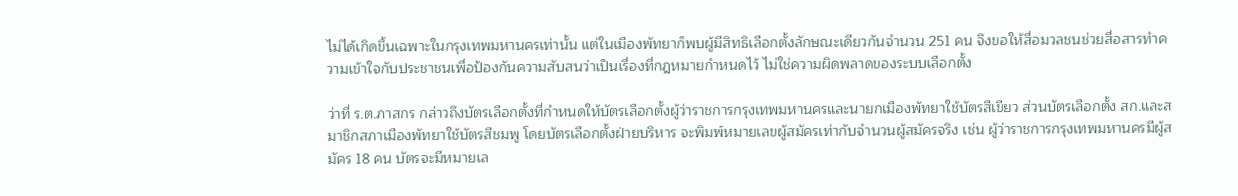ไม่ได้เกิดขึ้นเฉพาะในกรุงเทพมหานครเท่านั้น แต่ในเมืองพัทยาก็พบผู้มีสิทธิเลือกตั้งลักษณะเดียวกันจำนวน 251 คน จึงขอให้สื่อมวลชนช่วยสื่อสารทำความเข้าใจกับประชาชนเพื่อป้องกันความสับสนว่าเป็นเรื่องที่กฎหมายกำหนดไว้ ไม่ใช่ความผิดพลาดของระบบเลือกตั้ง

ว่าที่ ร.ต.ภาสกร กล่าวถึงบัตรเลือกตั้งที่กำหนดให้บัตรเลือกตั้งผู้ว่าราชการกรุงเทพมหานครและนายกเมืองพัทยาใช้บัตรสีเขียว ส่วนบัตรเลือกตั้ง สก.และสมาชิกสภาเมืองพัทยาใช้บัตรสีชมพู โดยบัตรเลือกตั้งฝ่ายบริหาร จะพิมพ์หมายเลขผู้สมัครเท่ากับจำนวนผู้สมัครจริง เช่น ผู้ว่าราชการกรุงเทพมหานครมีผู้สมัคร 18 คน บัตรจะมีหมายเล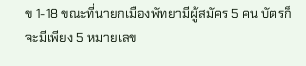ข 1-18 ขณะที่นายกเมืองพัทยามีผู้สมัคร 5 คน บัตรก็จะมีเพียง 5 หมายเลข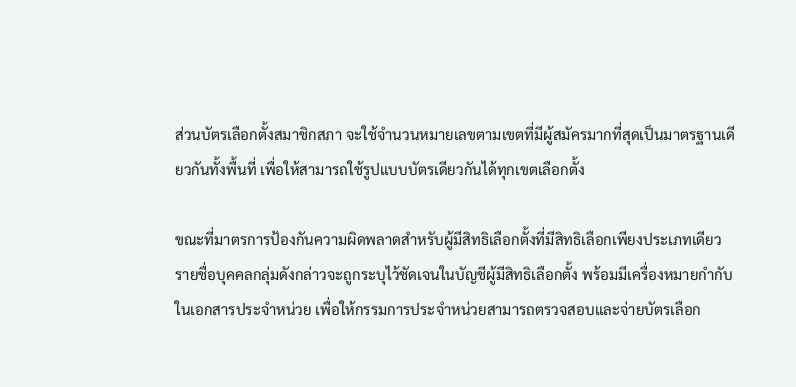ส่วนบัตรเลือกตั้งสมาชิกสภา จะใช้จำนวนหมายเลขตามเขตที่มีผู้สมัครมากที่สุดเป็นมาตรฐานเดียวกันทั้งพื้นที่ เพื่อให้สามารถใช้รูปแบบบัตรเดียวกันได้ทุกเขตเลือกตั้ง

ขณะที่มาตรการป้องกันความผิดพลาดสำหรับผู้มีสิทธิเลือกตั้งที่มีสิทธิเลือกเพียงประเภทเดียว รายชื่อบุคคลกลุ่มดังกล่าวจะถูกระบุไว้ชัดเจนในบัญชีผู้มีสิทธิเลือกตั้ง พร้อมมีเครื่องหมายกำกับในเอกสารประจำหน่วย เพื่อให้กรรมการประจำหน่วยสามารถตรวจสอบและจ่ายบัตรเลือก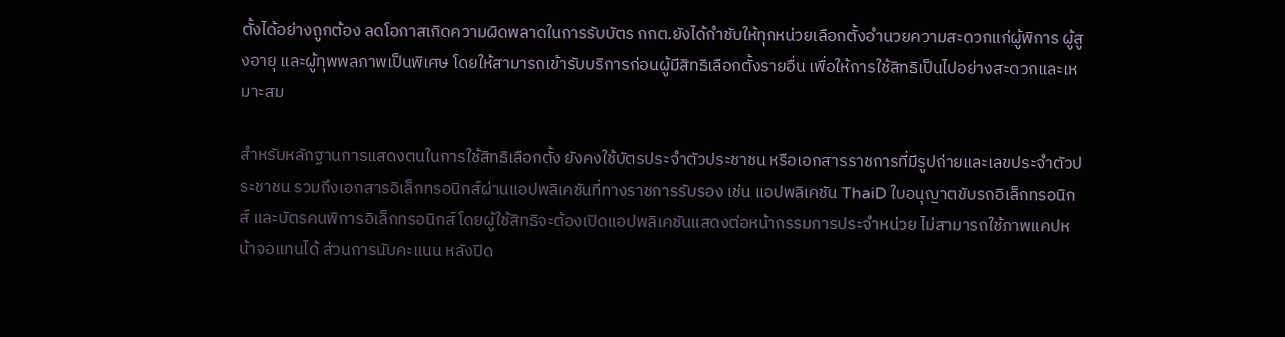ตั้งได้อย่างถูกต้อง ลดโอกาสเกิดความผิดพลาดในการรับบัตร กกต.ยังได้กำชับให้ทุกหน่วยเลือกตั้งอำนวยความสะดวกแก่ผู้พิการ ผู้สูงอายุ และผู้ทุพพลภาพเป็นพิเศษ โดยให้สามารถเข้ารับบริการก่อนผู้มีสิทธิเลือกตั้งรายอื่น เพื่อให้การใช้สิทธิเป็นไปอย่างสะดวกและเหมาะสม

สำหรับหลักฐานการแสดงตนในการใช้สิทธิเลือกตั้ง ยังคงใช้บัตรประจำตัวประชาชน หรือเอกสารราชการที่มีรูปถ่ายและเลขประจำตัวประชาชน รวมถึงเอกสารอิเล็กทรอนิกส์ผ่านแอปพลิเคชันที่ทางราชการรับรอง เช่น แอปพลิเคชัน ThaiD ใบอนุญาตขับรถอิเล็กทรอนิกส์ และบัตรคนพิการอิเล็กทรอนิกส์ โดยผู้ใช้สิทธิจะต้องเปิดแอปพลิเคชันแสดงต่อหน้ากรรมการประจำหน่วย ไม่สามารถใช้ภาพแคปหน้าจอแทนได้ ส่วนการนับคะแนน หลังปิด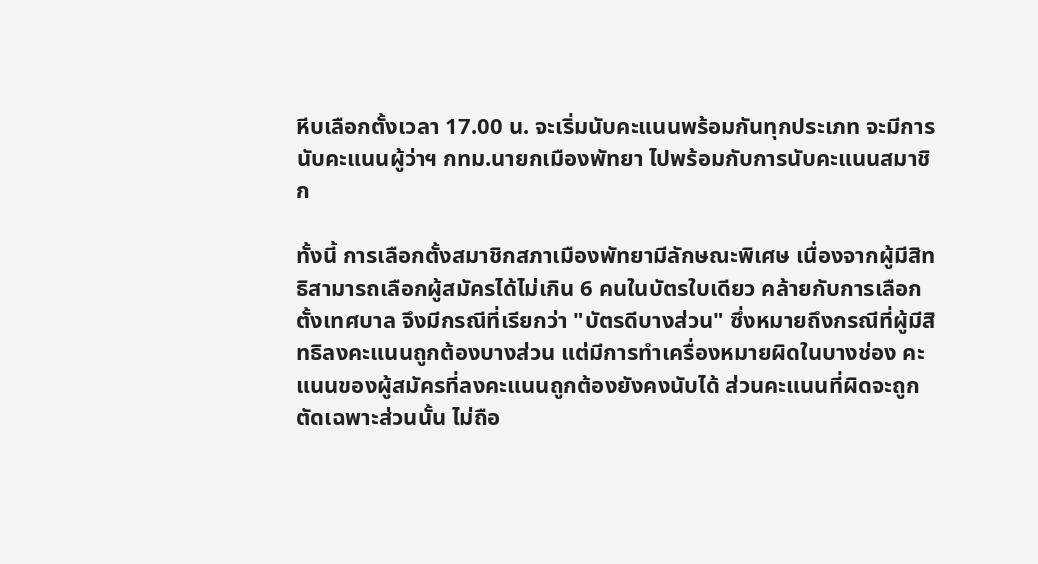หีบเลือกตั้งเวลา 17.00 น. จะเริ่มนับคะแนนพร้อมกันทุกประเภท จะมีการนับคะแนนผู้ว่าฯ กทม.นายกเมืองพัทยา ไปพร้อมกับการนับคะแนนสมาชิก

ทั้งนี้ การเลือกตั้งสมาชิกสภาเมืองพัทยามีลักษณะพิเศษ เนื่องจากผู้มีสิทธิสามารถเลือกผู้สมัครได้ไม่เกิน 6 คนในบัตรใบเดียว คล้ายกับการเลือกตั้งเทศบาล จึงมีกรณีที่เรียกว่า "บัตรดีบางส่วน" ซึ่งหมายถึงกรณีที่ผู้มีสิทธิลงคะแนนถูกต้องบางส่วน แต่มีการทำเครื่องหมายผิดในบางช่อง คะแนนของผู้สมัครที่ลงคะแนนถูกต้องยังคงนับได้ ส่วนคะแนนที่ผิดจะถูกตัดเฉพาะส่วนนั้น ไม่ถือ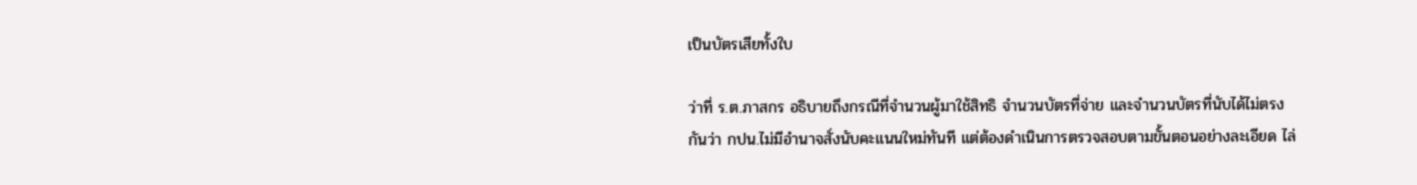เป็นบัตรเสียทั้งใบ

ว่าที่ ร.ต.ภาสกร อธิบายถึงกรณีที่จำนวนผู้มาใช้สิทธิ จำนวนบัตรที่จ่าย และจำนวนบัตรที่นับได้ไม่ตรงกันว่า กปน.ไม่มีอำนาจสั่งนับคะแนนใหม่ทันที แต่ต้องดำเนินการตรวจสอบตามขั้นตอนอย่างละเอียด ไล่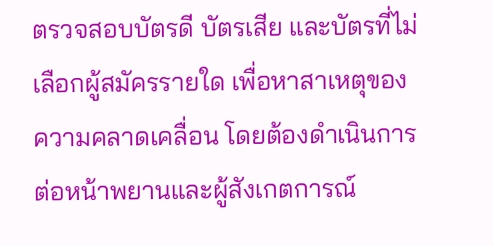ตรวจสอบบัตรดี บัตรเสีย และบัตรที่ไม่เลือกผู้สมัครรายใด เพื่อหาสาเหตุของความคลาดเคลื่อน โดยต้องดำเนินการต่อหน้าพยานและผู้สังเกตการณ์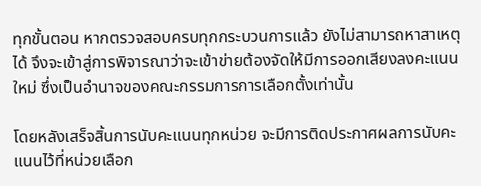ทุกขั้นตอน หากตรวจสอบครบทุกกระบวนการแล้ว ยังไม่สามารถหาสาเหตุได้ จึงจะเข้าสู่การพิจารณาว่าจะเข้าข่ายต้องจัดให้มีการออกเสียงลงคะแนนใหม่ ซึ่งเป็นอำนาจของคณะกรรมการการเลือกตั้งเท่านั้น

โดยหลังเสร็จสิ้นการนับคะแนนทุกหน่วย จะมีการติดประกาศผลการนับคะแนนไว้ที่หน่วยเลือก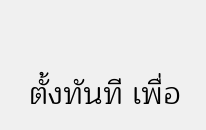ตั้งทันที เพื่อ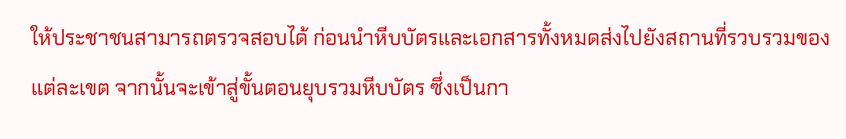ให้ประชาชนสามารถตรวจสอบได้ ก่อนนำหีบบัตรและเอกสารทั้งหมดส่งไปยังสถานที่รวบรวมของแต่ละเขต จากนั้นจะเข้าสู่ขั้นตอนยุบรวมหีบบัตร ซึ่งเป็นกา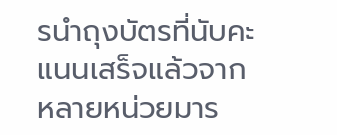รนำถุงบัตรที่นับคะแนนเสร็จแล้วจากหลายหน่วยมาร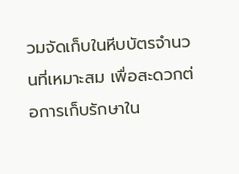วมจัดเก็บในหีบบัตรจำนวนที่เหมาะสม เพื่อสะดวกต่อการเก็บรักษาใน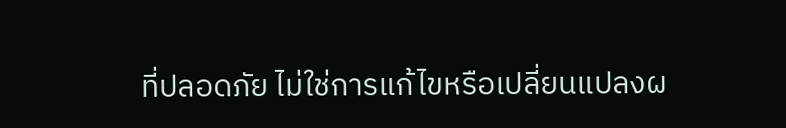ที่ปลอดภัย ไม่ใช่การแก้ไขหรือเปลี่ยนแปลงผ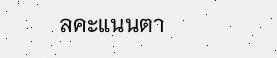ลคะแนนตา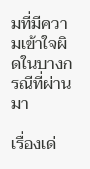มที่มีความเข้าใจผิดในบางกรณีที่ผ่านมา

เรื่องเด่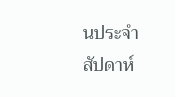นประจำสัปดาห์